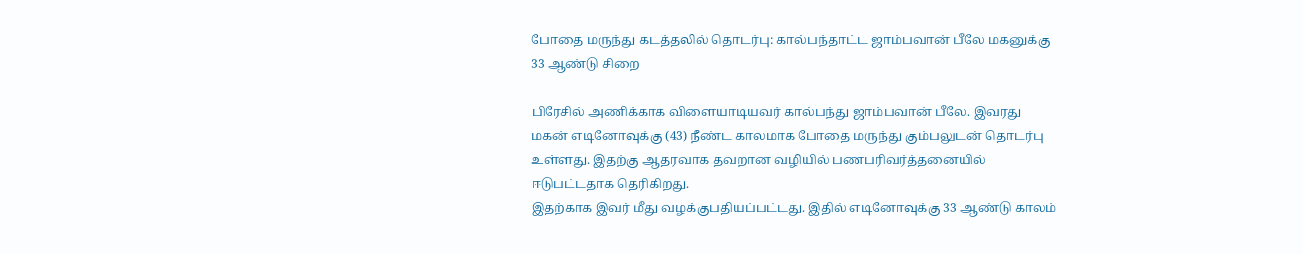போதை மருந்து கடத்தலில் தொடர்பு: கால்பந்தாட்ட ஜாம்பவான் பீலே மகனுக்கு 33 ஆண்டு சிறை

பிரேசில் அணிக்காக விளையாடியவர் கால்பந்து ஜாம்பவான் பீலே. இவரது மகன் எடினோவுக்கு (43) நீண்ட காலமாக போதை மருந்து கும்பலுடன் தொடர்பு உள்ளது. இதற்கு ஆதரவாக தவறான வழியில் பணபரிவர்த்தனையில் ஈடுபட்டதாக தெரிகிறது.
இதற்காக இவர் மீது வழக்குபதியப்பட்டது. இதில் எடினோவுக்கு 33 ஆண்டு காலம்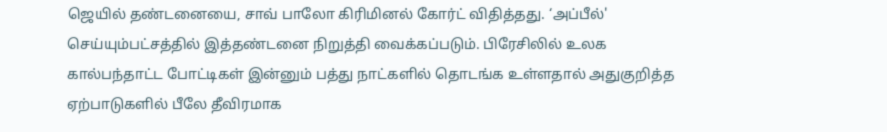ஜெயில் தண்டனையை, சாவ் பாலோ கிரிமினல் கோர்ட் விதித்தது. ‘அப்பீல்' செய்யும்பட்சத்தில் இத்தண்டனை நிறுத்தி வைக்கப்படும். பிரேசிலில் உலக கால்பந்தாட்ட போட்டிகள் இன்னும் பத்து நாட்களில் தொடங்க உள்ளதால் அதுகுறித்த ஏற்பாடுகளில் பீலே தீவிரமாக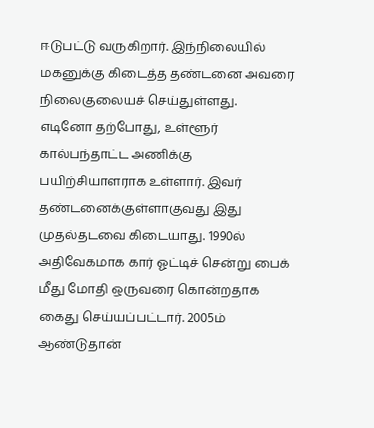ஈடுபட்டு வருகிறார். இந்நிலையில் மகனுக்கு கிடைத்த தண்டனை அவரை நிலைகுலையச் செய்துள்ளது.
எடினோ தற்போது, உள்ளூர் கால்பந்தாட்ட அணிக்கு பயிற்சியாளராக உள்ளார். இவர் தண்டனைக்குள்ளாகுவது இது முதல்தடவை கிடையாது. 1990ல் அதிவேகமாக கார் ஓட்டிச் சென்று பைக் மீது மோதி ஒருவரை கொன்றதாக கைது செய்யப்பட்டார். 2005ம் ஆண்டுதான்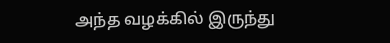அந்த வழக்கில் இருந்து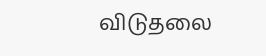விடுதலை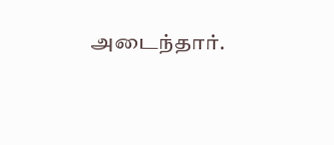அடைந்தார்.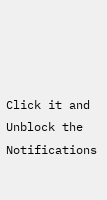Click it and Unblock the Notifications